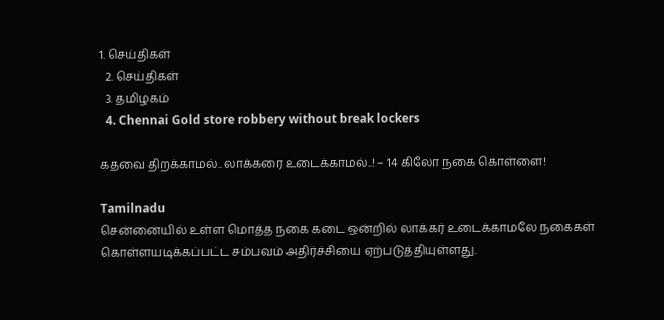1. செய்திகள்
  2. செய்திகள்
  3. த‌மிழக‌ம்
  4. Chennai Gold store robbery without break lockers

கதவை திறக்காமல்.. லாக்கரை உடைக்காமல்..! – 14 கிலோ நகை கொள்ளை!

Tamilnadu
சென்னையில் உள்ள மொத்த நகை கடை ஒன்றில் லாக்கர் உடைக்காமலே நகைகள் கொள்ளயடிக்கப்பட்ட சம்பவம் அதிர்ச்சியை ஏற்படுத்தியுள்ளது.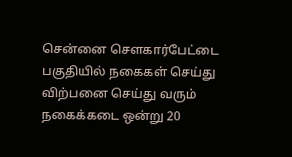சென்னை சௌகார்பேட்டை பகுதியில் நகைகள் செய்து விற்பனை செய்து வரும் நகைக்கடை ஒன்று 20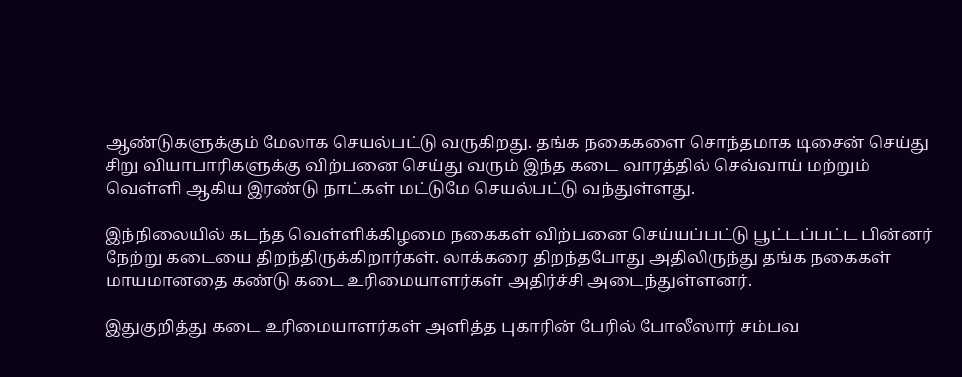ஆண்டுகளுக்கும் மேலாக செயல்பட்டு வருகிறது. தங்க நகைகளை சொந்தமாக டிசைன் செய்து சிறு வியாபாரிகளுக்கு விற்பனை செய்து வரும் இந்த கடை வாரத்தில் செவ்வாய் மற்றும் வெள்ளி ஆகிய இரண்டு நாட்கள் மட்டுமே செயல்பட்டு வந்துள்ளது.

இந்நிலையில் கடந்த வெள்ளிக்கிழமை நகைகள் விற்பனை செய்யப்பட்டு பூட்டப்பட்ட பின்னர் நேற்று கடையை திறந்திருக்கிறார்கள். லாக்கரை திறந்தபோது அதிலிருந்து தங்க நகைகள் மாயமானதை கண்டு கடை உரிமையாளர்கள் அதிர்ச்சி அடைந்துள்ளனர்.

இதுகுறித்து கடை உரிமையாளர்கள் அளித்த புகாரின் பேரில் போலீஸார் சம்பவ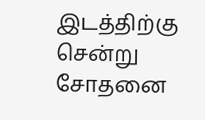இடத்திற்கு சென்று சோதனை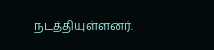நடத்தியுள்ளனர்.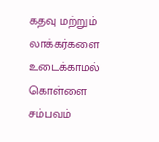கதவு மற்றும் லாக்கர்களை உடைக்காமல் கொள்ளை சம்பவம்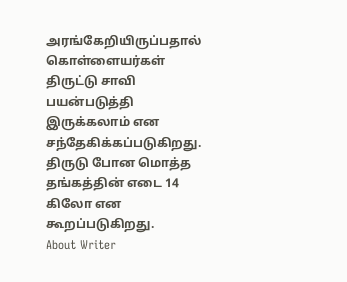அரங்கேறியிருப்பதால் கொள்ளையர்கள் திருட்டு சாவி பயன்படுத்தி இருக்கலாம் என சந்தேகிக்கப்படுகிறது. திருடு போன மொத்த தங்கத்தின் எடை 14 கிலோ என கூறப்படுகிறது.
About Writer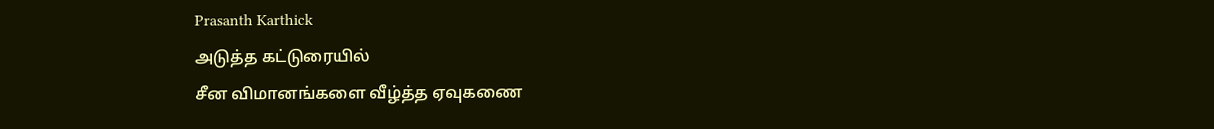Prasanth Karthick
அடுத்த கட்டுரையில்
சீன விமானங்களை வீழ்த்த ஏவுகணை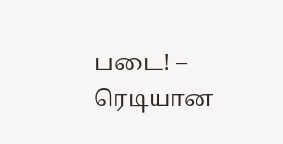படை! – ரெடியான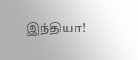இந்தியா!